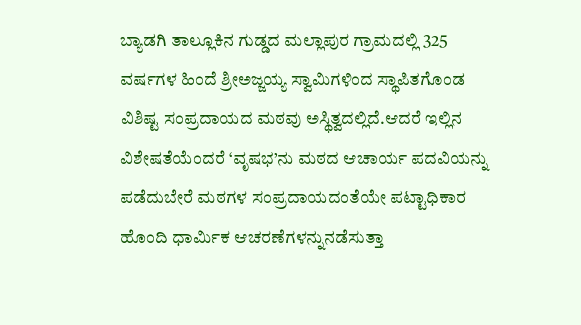ಬ್ಯಾಡಗಿ ತಾಲ್ಲೂಕಿನ ಗುಡ್ಡದ ಮಲ್ಲಾಪುರ ಗ್ರಾಮದಲ್ಲಿ 325 ವರ್ಷಗಳ ಹಿಂದೆ ಶ್ರೀಅಜ್ಜಯ್ಯ ಸ್ವಾಮಿಗಳಿಂದ ಸ್ಥಾಪಿತಗೊಂಡ ವಿಶಿಷ್ಟ ಸಂಪ್ರದಾಯದ ಮಠವು ಅಸ್ಥಿತ್ವದಲ್ಲಿದೆ.ಆದರೆ ಇಲ್ಲಿನ ವಿಶೇಷತೆಯೆಂದರೆ ‘ವೃಷಭ’ನು ಮಠದ ಆಚಾರ್ಯ ಪದವಿಯನ್ನು ಪಡೆದುಬೇರೆ ಮಠಗಳ ಸಂಪ್ರದಾಯದಂತೆಯೇ ಪಟ್ಟಾಧಿಕಾರ ಹೊಂದಿ ಧಾರ್ಮಿಕ ಆಚರಣೆಗಳನ್ನುನಡೆಸುತ್ತಾ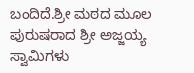ಬಂದಿದೆ.ಶ್ರೀ ಮಠದ ಮೂಲ ಪುರುಷರಾದ ಶ್ರೀ ಅಜ್ಜಯ್ಯ ಸ್ವಾಮಿಗಳು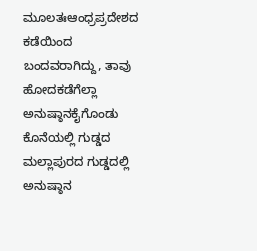ಮೂಲತಃಆಂಧ್ರಪ್ರದೇಶದ ಕಡೆಯಿಂದ ಬಂದವರಾಗಿದ್ದು, ತಾವು ಹೋದಕಡೆಗೆಲ್ಲಾ ಅನುಷ್ಠಾನಕೈಗೊಂಡು ಕೊನೆಯಲ್ಲಿ ಗುಡ್ಡದ ಮಲ್ಲಾಪುರದ ಗುಡ್ಡದಲ್ಲಿ ಅನುಷ್ಠಾನ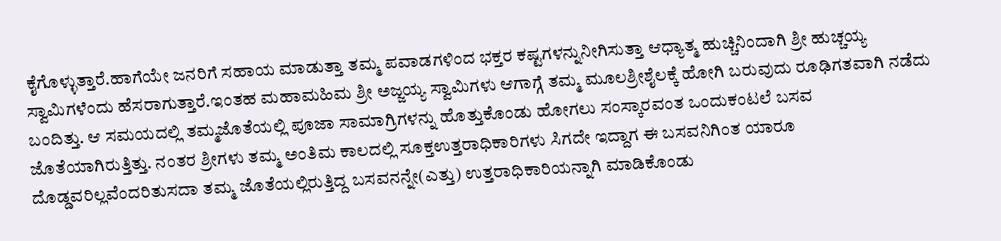ಕೈಗೊಳ್ಳುತ್ತಾರೆ.ಹಾಗೆಯೇ ಜನರಿಗೆ ಸಹಾಯ ಮಾಡುತ್ತಾ ತಮ್ಮ ಪವಾಡಗಳಿಂದ ಭಕ್ತರ ಕಷ್ಟಗಳನ್ನುನೀಗಿಸುತ್ತಾ ಆಧ್ಯಾತ್ಮ ಹುಚ್ಚಿನಿಂದಾಗಿ ಶ್ರೀ ಹುಚ್ಚಯ್ಯ ಸ್ವಾಮಿಗಳೆಂದು ಹೆಸರಾಗುತ್ತಾರೆ.ಇಂತಹ ಮಹಾಮಹಿಮ ಶ್ರೀ ಅಜ್ಜಯ್ಯ ಸ್ವಾಮಿಗಳು ಆಗಾಗ್ಗೆ ತಮ್ಮ ಮೂಲಶ್ರೀಶೈಲಕ್ಕೆ ಹೋಗಿ ಬರುವುದು ರೂಢಿಗತವಾಗಿ ನಡೆದು ಬಂದಿತ್ತು. ಆ ಸಮಯದಲ್ಲಿ ತಮ್ಮಜೊತೆಯಲ್ಲಿ ಪೂಜಾ ಸಾಮಾಗ್ರಿಗಳನ್ನು ಹೊತ್ತುಕೊಂಡು ಹೋಗಲು ಸಂಸ್ಕಾರವಂತ ಒಂದುಕಂಟಲೆ ಬಸವ ಜೊತೆಯಾಗಿರುತ್ತಿತ್ತು. ನಂತರ ಶ್ರೀಗಳು ತಮ್ಮ ಅಂತಿಮ ಕಾಲದಲ್ಲಿ ಸೂಕ್ತಉತ್ತರಾಧಿಕಾರಿಗಳು ಸಿಗದೇ ಇದ್ದಾಗ ಈ ಬಸವನಿಗಿಂತ ಯಾರೂ ದೊಡ್ಡವರಿಲ್ಲವೆಂದರಿತುಸದಾ ತಮ್ಮ ಜೊತೆಯಲ್ಲಿರುತ್ತಿದ್ದ ಬಸವನನ್ನೇ(ಎತ್ತು) ಉತ್ತರಾಧಿಕಾರಿಯನ್ನಾಗಿ ಮಾಡಿಕೊಂಡು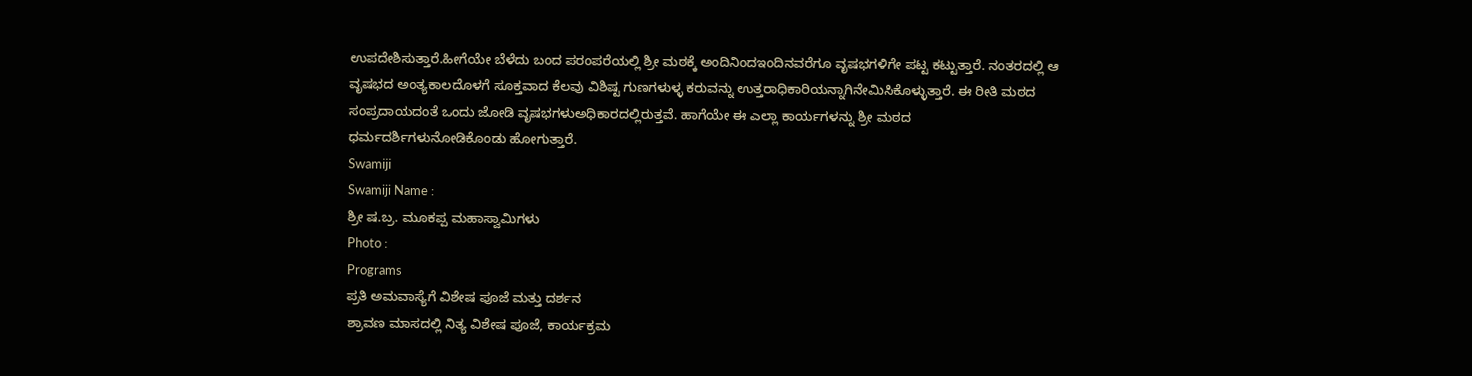ಉಪದೇಶಿಸುತ್ತಾರೆ.ಹೀಗೆಯೇ ಬೆಳೆದು ಬಂದ ಪರಂಪರೆಯಲ್ಲಿ ಶ್ರೀ ಮಠಕ್ಕೆ ಅಂದಿನಿಂದಇಂದಿನವರೆಗೂ ವೃಷಭಗಳಿಗೇ ಪಟ್ಟ ಕಟ್ಟುತ್ತಾರೆ. ನಂತರದಲ್ಲಿ ಆ ವೃಷಭದ ಅಂತ್ಯಕಾಲದೊಳಗೆ ಸೂಕ್ತವಾದ ಕೆಲವು ವಿಶಿಷ್ಟ ಗುಣಗಳುಳ್ಳ ಕರುವನ್ನು ಉತ್ತರಾಧಿಕಾರಿಯನ್ನಾಗಿನೇಮಿಸಿಕೊಳ್ಳುತ್ತಾರೆ. ಈ ರೀತಿ ಮಠದ ಸಂಪ್ರದಾಯದಂತೆ ಒಂದು ಜೋಡಿ ವೃಷಭಗಳುಅಧಿಕಾರದಲ್ಲಿರುತ್ತವೆ. ಹಾಗೆಯೇ ಈ ಎಲ್ಲಾ ಕಾರ್ಯಗಳನ್ನು ಶ್ರೀ ಮಠದ ಧರ್ಮದರ್ಶಿಗಳುನೋಡಿಕೊಂಡು ಹೋಗುತ್ತಾರೆ.
Swamiji
Swamiji Name :
ಶ್ರೀ ಷ.ಬ್ರ. ಮೂಕಪ್ಪ ಮಹಾಸ್ವಾಮಿಗಳು
Photo :
Programs
ಪ್ರತಿ ಅಮವಾಸ್ಯೆಗೆ ವಿಶೇಷ ಪೂಜೆ ಮತ್ತು ದರ್ಶನ
ಶ್ರಾವಣ ಮಾಸದಲ್ಲಿ ನಿತ್ಯ ವಿಶೇಷ ಪೂಜೆ, ಕಾರ್ಯಕ್ರಮ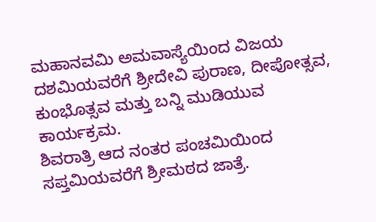ಮಹಾನವಮಿ ಅಮವಾಸ್ಯೆಯಿಂದ ವಿಜಯ ದಶಮಿಯವರೆಗೆ ಶ್ರೀದೇವಿ ಪುರಾಣ, ದೀಪೋತ್ಸವ, ಕುಂಭೊತ್ಸವ ಮತ್ತು ಬನ್ನಿ ಮುಡಿಯುವ ಕಾರ್ಯಕ್ರಮ.
ಶಿವರಾತ್ರಿ ಆದ ನಂತರ ಪಂಚಮಿಯಿಂದ ಸಪ್ತಮಿಯವರೆಗೆ ಶ್ರೀಮಠದ ಜಾತ್ರೆ.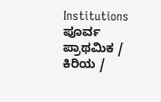Institutions
ಪೂರ್ವ ಪ್ರಾಥಮಿಕ / ಕಿರಿಯ /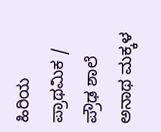ಹಿರಿಯ ಪ್ರಾಥಮಿಕ / ಪ್ರೌಢ ಶಾಲೆ
ಅನಾಥ ಮಕ್ಕಳ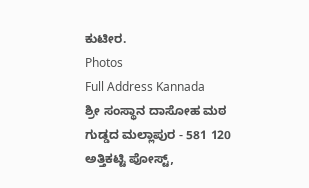ಕುಟೀರ.
Photos
Full Address Kannada
ಶ್ರೀ ಸಂಸ್ಥಾನ ದಾಸೋಹ ಮಠ
ಗುಡ್ಡದ ಮಲ್ಲಾಪುರ - 581 120
ಅತ್ತಿಕಟ್ಟಿ ಪೋಸ್ಟ್,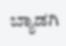ಬ್ಯಾಡಗಿ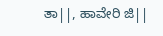ತಾ||, ಹಾವೇರಿ ಜಿ||